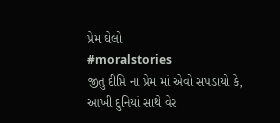પ્રેમ ઘેલો
#moralstories
જીતુ દીપ્તિ ના પ્રેમ માં એવો સપડાયો કે, આખી દુનિયાં સાથે વેર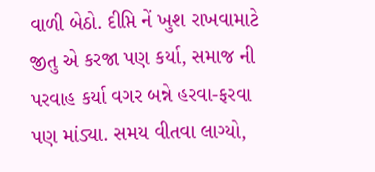વાળી બેઠો. દીપ્તિ નેં ખુશ રાખવામાટે જીતુ એ કરજા પણ કર્યા, સમાજ ની પરવાહ કર્યા વગર બન્ને હરવા-ફરવા પણ માંડ્યા. સમય વીતવા લાગ્યો,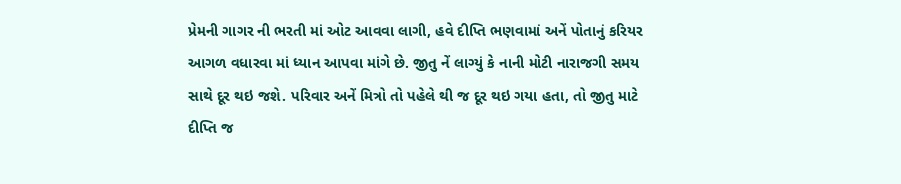પ્રેમની ગાગર ની ભરતી માં ઓટ આવવા લાગી, હવે દીપ્તિ ભણવામાં અનેં પોતાનું કરિયર આગળ વધારવા માં ધ્યાન આપવા માંગે છે. જીતુ નેં લાગ્યું કે નાની મોટી નારાજગી સમય સાથે દૂર થઇ જશે. પરિવાર અનેં મિત્રો તો પહેલે થી જ દૂર થઇ ગયા હતા, તો જીતુ માટે દીપ્તિ જ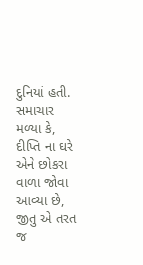દુનિયાં હતી.
સમાચાર મળ્યા કે, દીપ્તિ ના ઘરે એને છોકરા વાળા જોવા આવ્યા છે, જીતુ એ તરત જ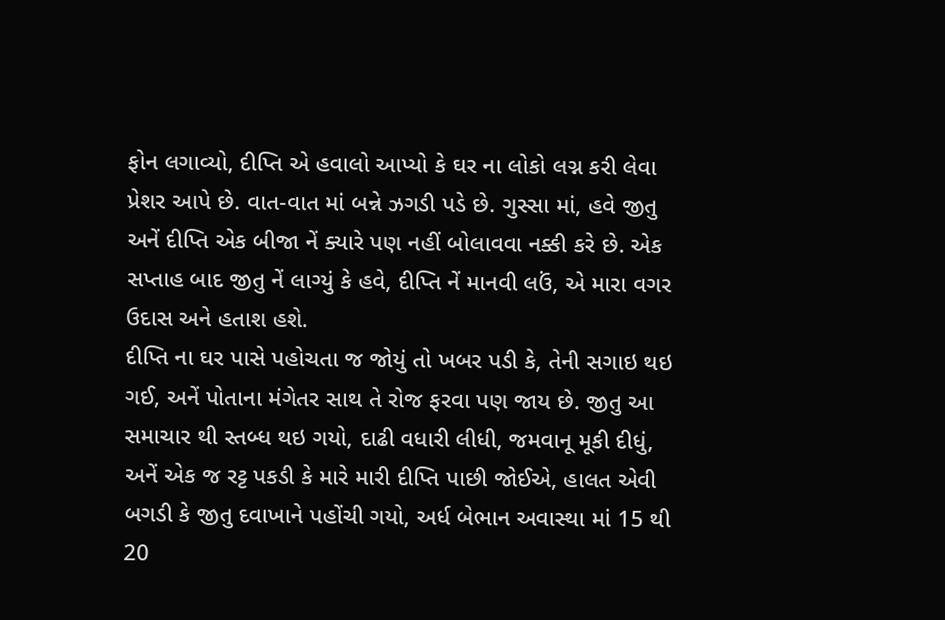ફોન લગાવ્યો, દીપ્તિ એ હવાલો આપ્યો કે ઘર ના લોકો લગ્ન કરી લેવા પ્રેશર આપે છે. વાત-વાત માં બન્ને ઝગડી પડે છે. ગુસ્સા માં, હવે જીતુ અનેં દીપ્તિ એક બીજા નેં ક્યારે પણ નહીં બોલાવવા નક્કી કરે છે. એક સપ્તાહ બાદ જીતુ નેં લાગ્યું કે હવે, દીપ્તિ નેં માનવી લઉં, એ મારા વગર ઉદાસ અને હતાશ હશે.
દીપ્તિ ના ઘર પાસે પહોચતા જ જોયું તો ખબર પડી કે, તેની સગાઇ થઇ ગઈ, અનેં પોતાના મંગેતર સાથ તે રોજ ફરવા પણ જાય છે. જીતુ આ સમાચાર થી સ્તબ્ધ થઇ ગયો, દાઢી વધારી લીધી, જમવાનૂ મૂકી દીધું, અનેં એક જ રટ્ટ પકડી કે મારે મારી દીપ્તિ પાછી જોઈએ, હાલત એવી બગડી કે જીતુ દવાખાને પહોંચી ગયો, અર્ધ બેભાન અવાસ્થા માં 15 થી 20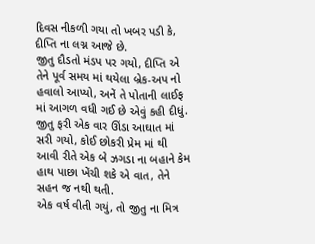દિવસ નીકળી ગયા તો ખબર પડી કે, દીપ્તિ ના લગ્ન આજે છે.
જીતુ દૌડતો મંડપ પર ગયો, દીપ્તિ એ તેને પૂર્વ સમય માં થયેલા બ્રેક-અપ નો હવાલો આપ્યો, અનેં તે પોતાની લાઈફ માં આગળ વધી ગઈ છે એવું કહી દીધું. જીતુ ફરી એક વાર ઊંડા આઘાત માં સરી ગયો, કોઈ છોકરી પ્રેમ માં થી આવી રીતે એક બે ઝગડા ના બહાને કેમ હાથ પાછા ખેંચી શકે એ વાત, તેને સહન જ નથી થતી.
એક વર્ષ વીતી ગયું, તો જીતુ ના મિત્ર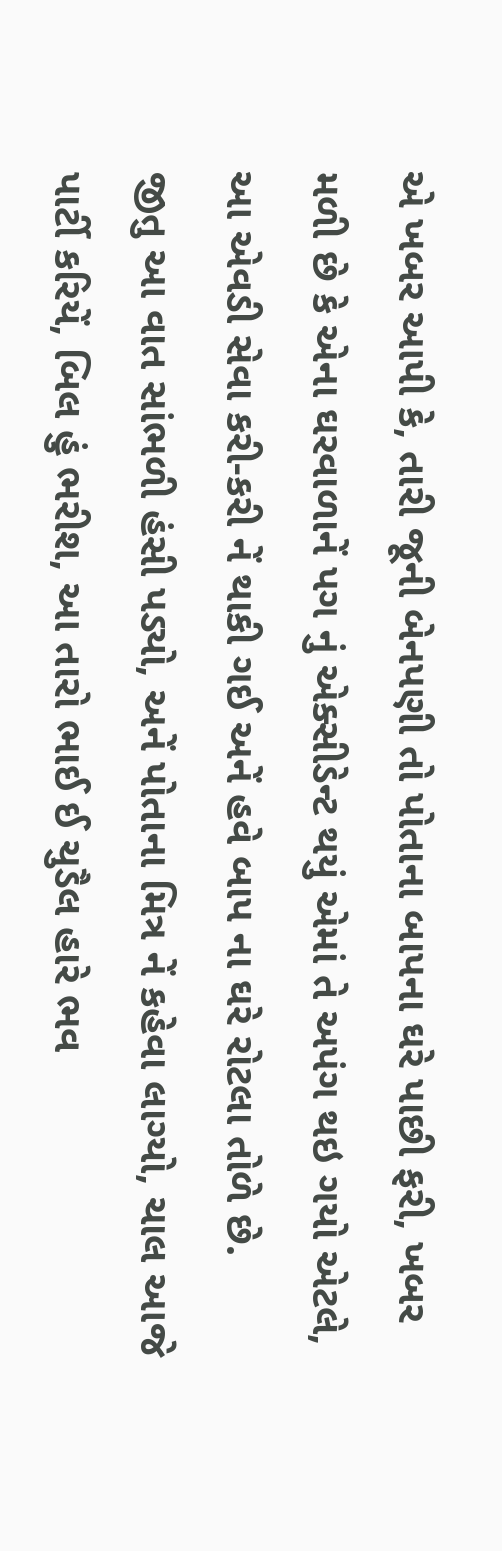એ ખબર આપી કે, તારી જૂની બેનપણી તો પોતાના બાપના ઘરે પાછી ફરી, ખબર મળી છે કે એના ઘરવાળાનેં પગ નું એક્સીડેન્ટ થયું એમાં તે અપંગ થઇ ગયો એટલે, આ એવડી સેવા કરી-કરી નેં થાકી ગઈ અનેં હવે બાપ ના ઘરે રોટલા તોળે છે.
જીતુ આ વાત સાંભળી હંસી પડ્યો, અનેં પોતાના મિત્ર નેં કહેવા લાગ્યો, ચાલ આજે પાર્ટી કરિયેં, બિલ હું ભરીશ, આ તારો ભાઈ ઈ ચુડૈલ હારે ભવ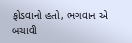ફોડવાનો હતો, ભગવાન એ બચાવી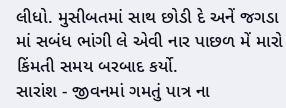લીધો. મુસીબતમાં સાથ છોડી દે અનેં જગડા માં સબંધ ભાંગી લે એવી નાર પાછળ મેં મારો કિંમતી સમય બરબાદ કર્યો.
સારાંશ - જીવનમાં ગમતું પાત્ર ના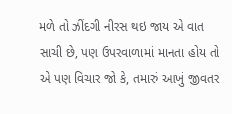મળે તો ઝીંદગી નીરસ થઇ જાય એ વાત સાચી છે, પણ ઉપરવાળામાં માનતા હોય તો એ પણ વિચાર જો કે, તમારું આખું જીવતર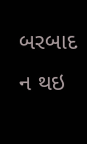બરબાદ ન થઇ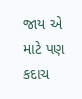જાય એ માટે પણ કદાચ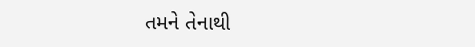તમને તેનાથી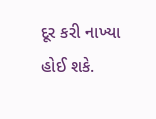દૂર કરી નાખ્યા હોઈ શકે.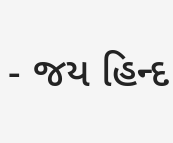- જય હિન્દ